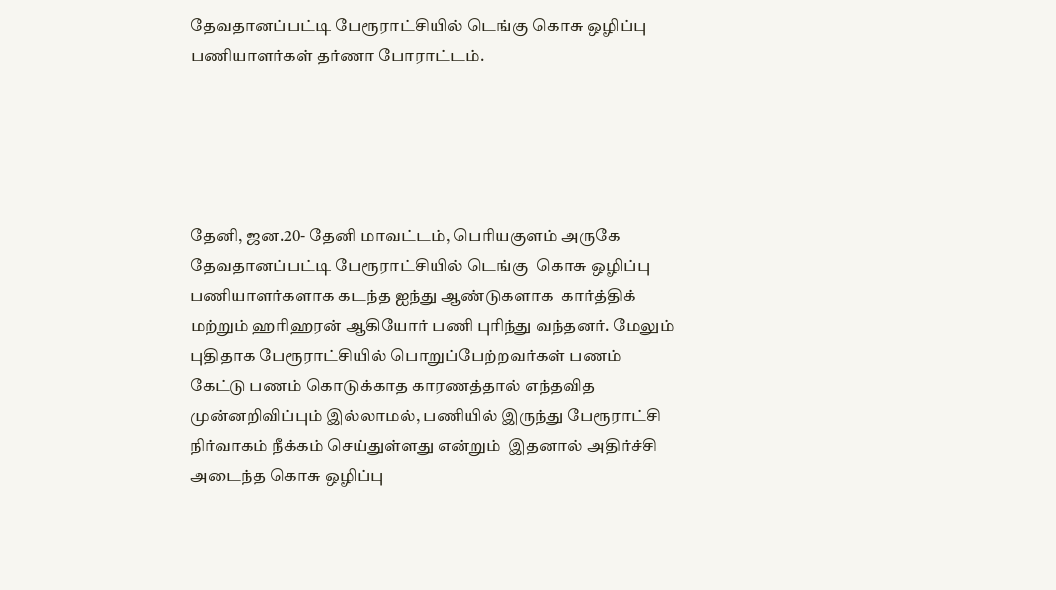தேவதானப்பட்டி பேரூராட்சியில் டெங்கு கொசு ஒழிப்பு பணியாளர்கள் தர்ணா போராட்டம்.





தேனி, ஜன.20- தேனி மாவட்டம், பெரியகுளம் அருகே  தேவதானப்பட்டி பேரூராட்சியில் டெங்கு  கொசு ஒழிப்பு பணியாளர்களாக கடந்த ஐந்து ஆண்டுகளாக  கார்த்திக் மற்றும் ஹரிஹரன் ஆகியோர் பணி புரிந்து வந்தனர். மேலும் புதிதாக பேரூராட்சியில் பொறுப்பேற்றவர்கள் பணம் கேட்டு பணம் கொடுக்காத காரணத்தால் எந்தவித முன்னறிவிப்பும் இல்லாமல், பணியில் இருந்து பேரூராட்சி நிர்வாகம் நீக்கம் செய்துள்ளது என்றும்  இதனால் அதிர்ச்சி அடைந்த கொசு ஒழிப்பு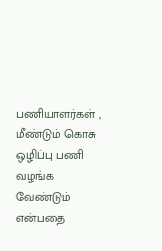பணியாளர்கள் , மீண்டும் கொசு ஒழிப்பு பணி வழங்க வேண்டும் என்பதை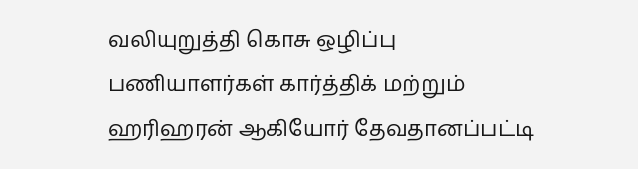வலியுறுத்தி கொசு ஒழிப்பு பணியாளர்கள் கார்த்திக் மற்றும் ஹரிஹரன் ஆகியோர் தேவதானப்பட்டி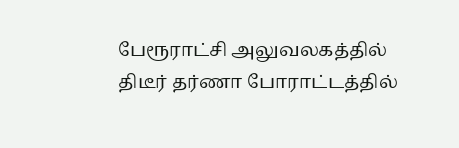பேரூராட்சி அலுவலகத்தில்  திடீர் தர்ணா போராட்டத்தில்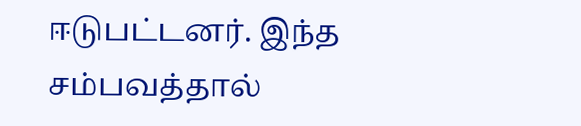ஈடுபட்டனர். இந்த சம்பவத்தால்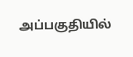அப்பகுதியில்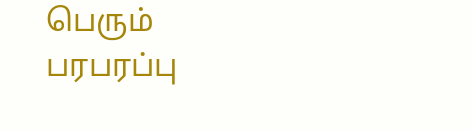பெரும் பரபரப்பு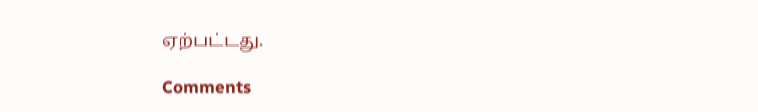ஏற்பட்டது.

Comments